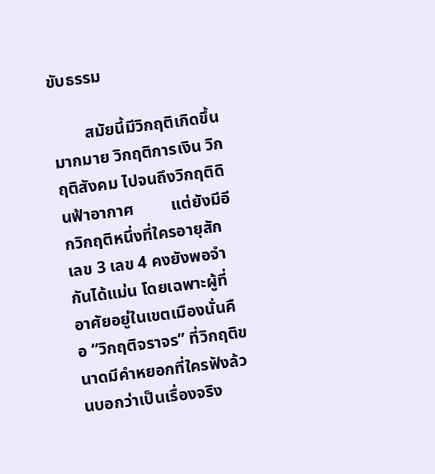ขับธรรม

        สมัยนี้มีวิกฤติเกิดขึ้นมากมาย วิกฤติการเงิน วิกฤติสังคม ไปจนถึงวิกฤติดินฟ้าอากาศ         แต่ยังมีอีกวิกฤติหนึ่งที่ใครอายุสักเลข 3 เลข 4 คงยังพอจำกันได้แม่น โดยเฉพาะผู้ที่อาศัยอยู่ในเขตเมืองนั่นคือ “วิกฤติจราจร” ที่วิกฤติขนาดมีคำหยอกที่ใครฟังล้วนบอกว่าเป็นเรื่องจริง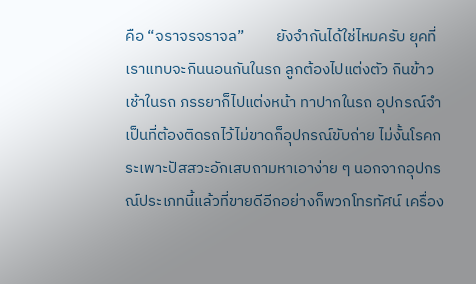คือ “จราจรจราจล”         ยังจำกันได้ใช่ไหมครับ ยุคที่เราแทบจะกินนอนกันในรถ ลูกต้องไปแต่งตัว กินข้าวเช้าในรถ ภรรยาก็ไปแต่งหน้า ทาปากในรถ อุปกรณ์จำเป็นที่ต้องติดรถไว้ไม่ขาดก็อุปกรณ์ขับถ่าย ไม่งั้นโรคกระเพาะปัสสวะอักเสบถามหาเอาง่าย ๆ นอกจากอุปกรณ์ประเภทนี้แล้วที่ขายดีอีกอย่างก็พวกโทรทัศน์ เครื่อง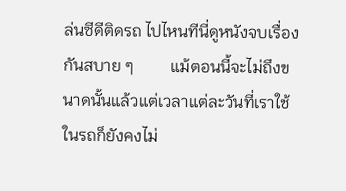ล่นซีดีติดรถ ไปไหนทีนี่ดูหนังจบเรื่องกันสบาย ๆ         แม้ตอนนี้จะไม่ถึงขนาดนั้นแล้วแต่เวลาแต่ละวันที่เราใช้ในรถก็ยังคงไม่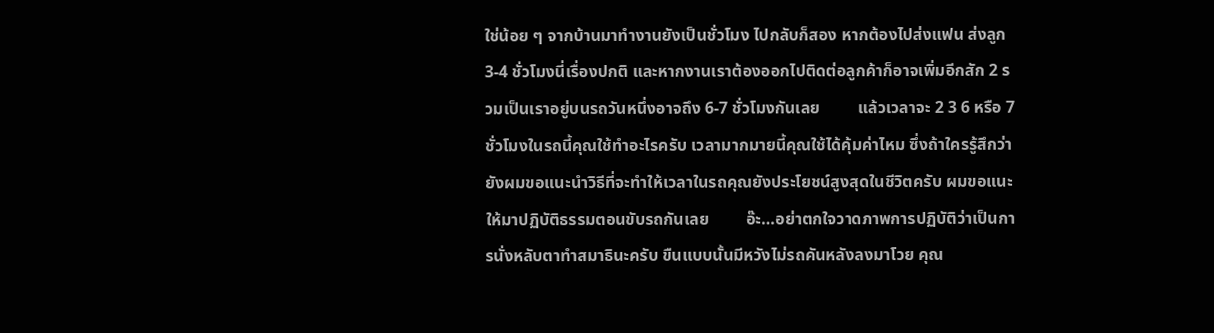ใช่น้อย ๆ จากบ้านมาทำงานยังเป็นชั่วโมง ไปกลับก็สอง หากต้องไปส่งแฟน ส่งลูก 3-4 ชั่วโมงนี่เรื่องปกติ และหากงานเราต้องออกไปติดต่อลูกค้าก็อาจเพิ่มอีกสัก 2 รวมเป็นเราอยู่บนรถวันหนึ่งอาจถึง 6-7 ชั่วโมงกันเลย         แล้วเวลาจะ 2 3 6 หรือ 7 ชั่วโมงในรถนี้คุณใช้ทำอะไรครับ เวลามากมายนี้คุณใช้ได้คุ้มค่าไหม ซึ่งถ้าใครรู้สึกว่ายังผมขอแนะนำวิธีที่จะทำให้เวลาในรถคุณยังประโยชน์สูงสุดในชีวิตครับ ผมขอแนะให้มาปฏิบัติธรรมตอนขับรถกันเลย         อ๊ะ…อย่าตกใจวาดภาพการปฏิบัติว่าเป็นการนั่งหลับตาทำสมาธินะครับ ขืนแบบนั้นมีหวังไม่รถคันหลังลงมาโวย คุณ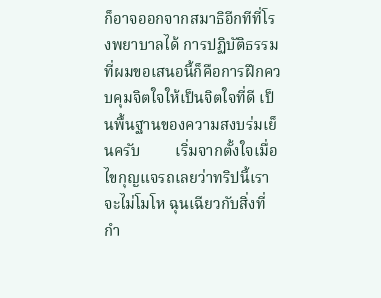ก็อาจออกจากสมาธิอีกทีที่โรงพยาบาลได้ การปฏิบัติธรรมที่ผมขอเสนอนี้ก็คือการฝึกควบคุมจิตใจให้เป็นจิตใจที่ดี เป็นพื้นฐานของความสงบร่มเย็นครับ         เริ่มจากตั้งใจเมื่อไขกุญแจรถเลยว่าทริปนี้เราจะไม่โมโห ฉุนเฉียวกับสิ่งที่กำ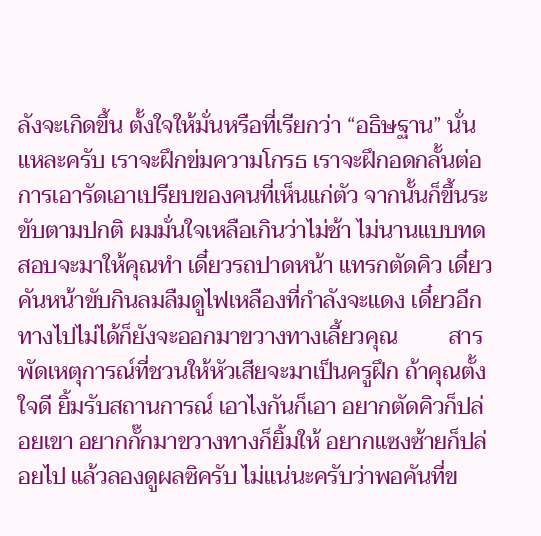ลังจะเกิดขึ้น ตั้งใจให้มั่นหรือที่เรียกว่า “อธิษฐาน” นั่นแหละครับ เราจะฝึกข่มความโกรธ เราจะฝึกอดกลั้นต่อการเอารัดเอาเปรียบของคนที่เห็นแก่ตัว จากนั้นก็ขึ้นระขับตามปกติ ผมมั่นใจเหลือเกินว่าไม่ช้า ไม่นานแบบทดสอบจะมาให้คุณทำ เดี๋ยวรถปาดหน้า แทรกตัดคิว เดี๋ยวคันหน้าขับกินลมลืมดูไฟเหลืองที่กำลังจะแดง เดี๋ยวอีกทางไปไม่ได้ก็ยังจะออกมาขวางทางเลี้ยวคุณ         สารพัดเหตุการณ์ที่ชวนให้หัวเสียจะมาเป็นครูฝึก ถ้าคุณตั้งใจดี ยิ้มรับสถานการณ์ เอาไงกันก็เอา อยากตัดคิวก็ปล่อยเขา อยากกั๊กมาขวางทางก็ยิ้มให้ อยากแซงซ้ายก็ปล่อยไป แล้วลองดูผลซิครับ ไม่แน่นะครับว่าพอคันที่ข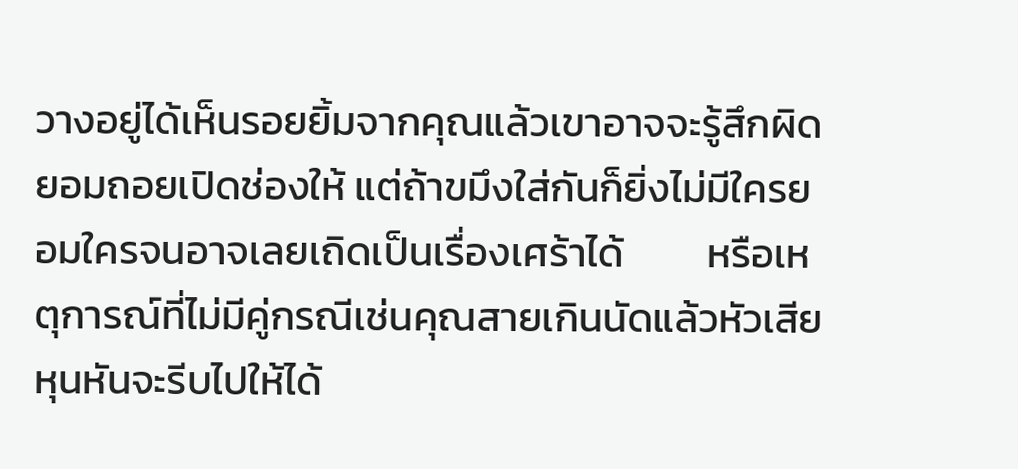วางอยู่ได้เห็นรอยยิ้มจากคุณแล้วเขาอาจจะรู้สึกผิดยอมถอยเปิดช่องให้ แต่ถ้าขมึงใส่กันก็ยิ่งไม่มีใครยอมใครจนอาจเลยเถิดเป็นเรื่องเศร้าได้         หรือเหตุการณ์ที่ไม่มีคู่กรณีเช่นคุณสายเกินนัดแล้วหัวเสีย หุนหันจะรีบไปให้ได้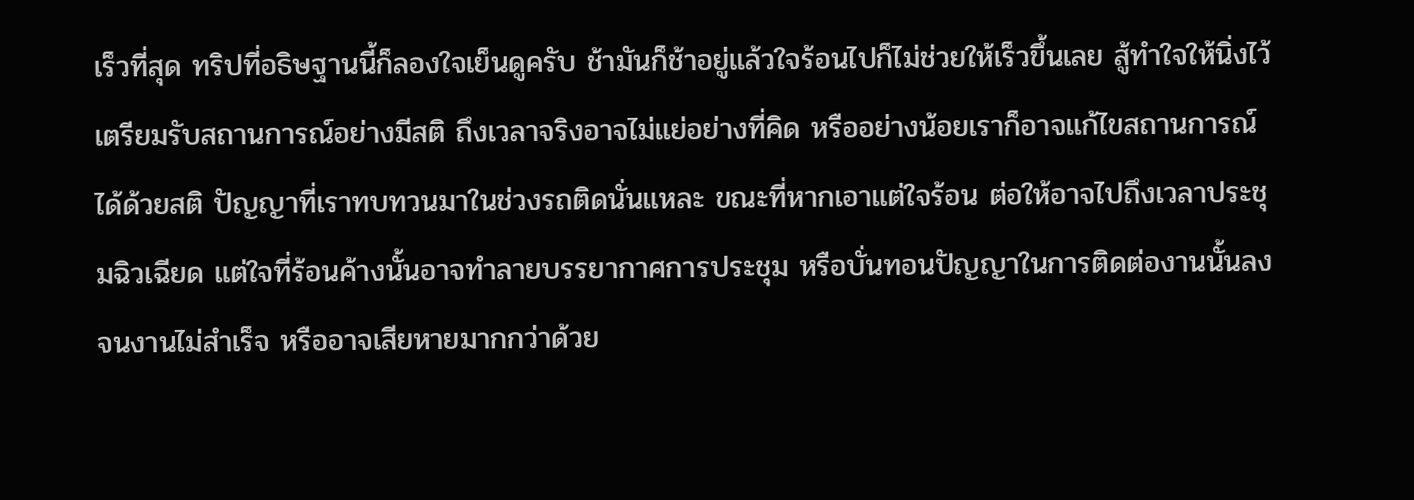เร็วที่สุด ทริปที่อธิษฐานนี้ก็ลองใจเย็นดูครับ ช้ามันก็ช้าอยู่แล้วใจร้อนไปก็ไม่ช่วยให้เร็วขึ้นเลย สู้ทำใจให้นิ่งไว้เตรียมรับสถานการณ์อย่างมีสติ ถึงเวลาจริงอาจไม่แย่อย่างที่คิด หรืออย่างน้อยเราก็อาจแก้ไขสถานการณ์ได้ด้วยสติ ปัญญาที่เราทบทวนมาในช่วงรถติดนั่นแหละ ขณะที่หากเอาแต่ใจร้อน ต่อให้อาจไปถึงเวลาประชุมฉิวเฉียด แต่ใจที่ร้อนค้างนั้นอาจทำลายบรรยากาศการประชุม หรือบั่นทอนปัญญาในการติดต่องานนั้นลงจนงานไม่สำเร็จ หรืออาจเสียหายมากกว่าด้วย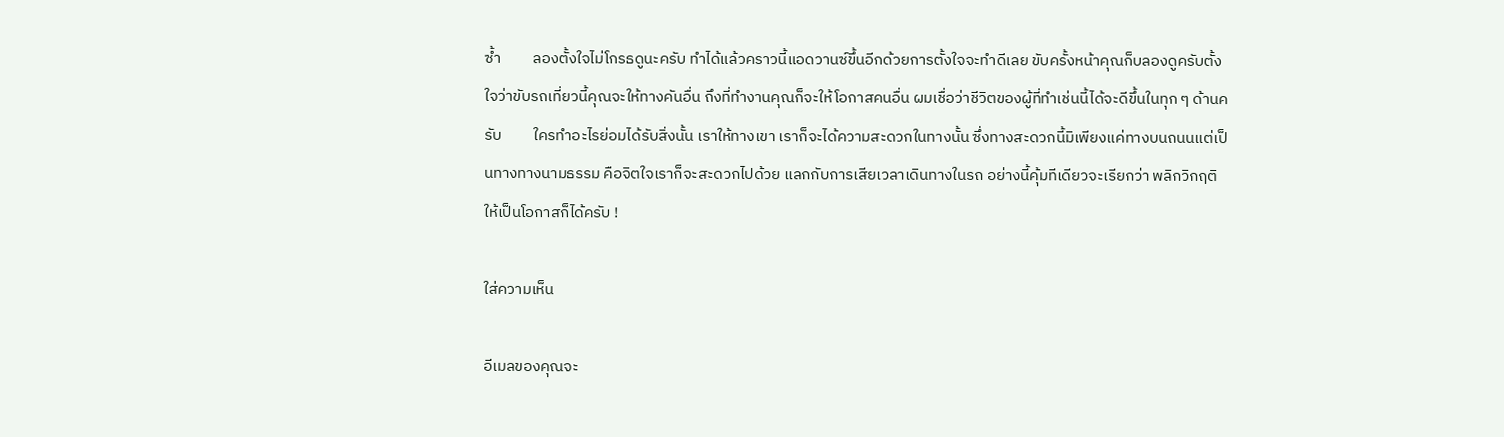ซ้ำ         ลองตั้งใจไม่โกรธดูนะครับ ทำได้แล้วคราวนี้แอดวานซ์ขึ้นอีกด้วยการตั้งใจจะทำดีเลย ขับครั้งหน้าคุณก็บลองดูครับตั้งใจว่าขับรถเที่ยวนี้คุณจะให้ทางคันอื่น ถึงที่ทำงานคุณก็จะให้โอกาสคนอื่น ผมเชื่อว่าชีวิตของผู้ที่ทำเช่นนี้ได้จะดีขึ้นในทุก ๆ ด้านครับ         ใครทำอะไรย่อมได้รับสิ่งนั้น เราให้ทางเขา เราก็จะได้ความสะดวกในทางนั้น ซึ่งทางสะดวกนี้มิเพียงแค่ทางบนถนนแต่เป็นทางทางนามธรรม คือจิตใจเราก็จะสะดวกไปด้วย แลกกับการเสียเวลาเดินทางในรถ อย่างนี้คุ้มทีเดียวจะเรียกว่า พลิกวิกฤติให้เป็นโอกาสก็ได้ครับ !

ใส่ความเห็น

อีเมลของคุณจะ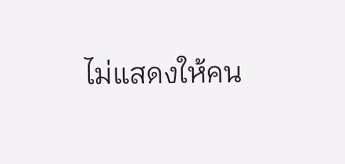ไม่แสดงให้คน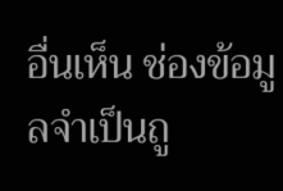อื่นเห็น ช่องข้อมูลจำเป็นถู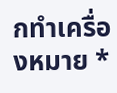กทำเครื่องหมาย *